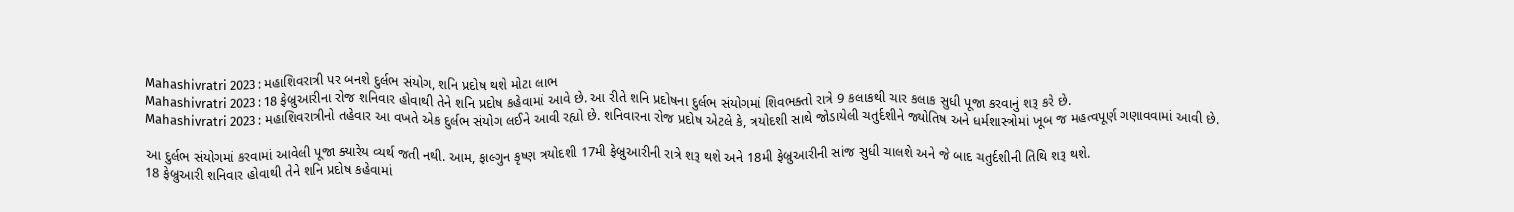Mahashivratri 2023 : મહાશિવરાત્રી પર બનશે દુર્લભ સંયોગ, શનિ પ્રદોષ થશે મોટા લાભ
Mahashivratri 2023 : 18 ફેબ્રુઆરીના રોજ શનિવાર હોવાથી તેને શનિ પ્રદોષ કહેવામાં આવે છે. આ રીતે શનિ પ્રદોષના દુર્લભ સંયોગમાં શિવભક્તો રાત્રે 9 કલાકથી ચાર કલાક સુધી પૂજા કરવાનું શરૂ કરે છે.
Mahashivratri 2023 : મહાશિવરાત્રીનો તહેવાર આ વખતે એક દુર્લભ સંયોગ લઈને આવી રહ્યો છે. શનિવારના રોજ પ્રદોષ એટલે કે, ત્રયોદશી સાથે જોડાયેલી ચતુર્દશીને જ્યોતિષ અને ધર્મશાસ્ત્રોમાં ખૂબ જ મહત્વપૂર્ણ ગણાવવામાં આવી છે.

આ દુર્લભ સંયોગમાં કરવામાં આવેલી પૂજા ક્યારેય વ્યર્થ જતી નથી. આમ, ફાલ્ગુન કૃષ્ણ ત્રયોદશી 17મી ફેબ્રુઆરીની રાત્રે શરૂ થશે અને 18મી ફેબ્રુઆરીની સાંજ સુધી ચાલશે અને જે બાદ ચતુર્દશીની તિથિ શરૂ થશે.
18 ફેબ્રુઆરી શનિવાર હોવાથી તેને શનિ પ્રદોષ કહેવામાં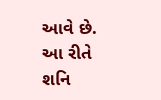આવે છે. આ રીતે શનિ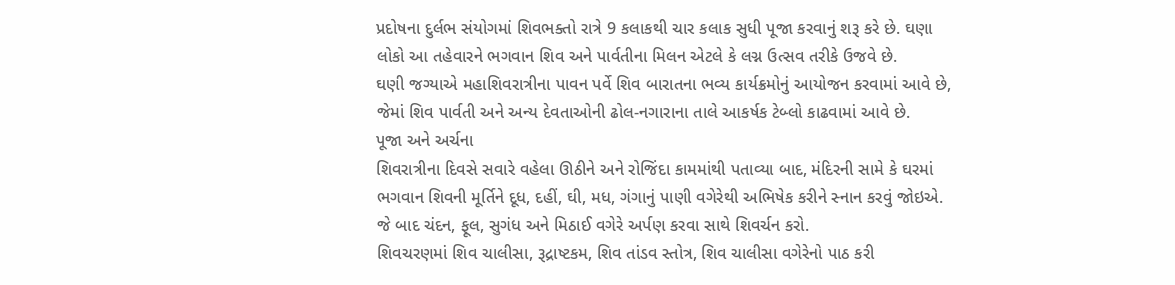પ્રદોષના દુર્લભ સંયોગમાં શિવભક્તો રાત્રે 9 કલાકથી ચાર કલાક સુધી પૂજા કરવાનું શરૂ કરે છે. ઘણા લોકો આ તહેવારને ભગવાન શિવ અને પાર્વતીના મિલન એટલે કે લગ્ન ઉત્સવ તરીકે ઉજવે છે.
ઘણી જગ્યાએ મહાશિવરાત્રીના પાવન પર્વે શિવ બારાતના ભવ્ય કાર્યક્રમોનું આયોજન કરવામાં આવે છે, જેમાં શિવ પાર્વતી અને અન્ય દેવતાઓની ઢોલ-નગારાના તાલે આકર્ષક ટેબ્લો કાઢવામાં આવે છે.
પૂજા અને અર્ચના
શિવરાત્રીના દિવસે સવારે વહેલા ઊઠીને અને રોજિંદા કામમાંથી પતાવ્યા બાદ, મંદિરની સામે કે ઘરમાં ભગવાન શિવની મૂર્તિને દૂધ, દહીં, ઘી, મધ, ગંગાનું પાણી વગેરેથી અભિષેક કરીને સ્નાન કરવું જોઇએ. જે બાદ ચંદન, ફૂલ, સુગંધ અને મિઠાઈ વગેરે અર્પણ કરવા સાથે શિવર્ચન કરો.
શિવચરણમાં શિવ ચાલીસા, રૂદ્રાષ્ટકમ, શિવ તાંડવ સ્તોત્ર, શિવ ચાલીસા વગેરેનો પાઠ કરી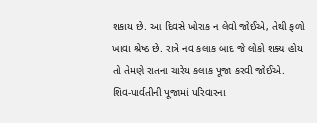શકાય છે. આ દિવસે ખોરાક ન લેવો જોઈએ, તેથી ફળો ખાવા શ્રેષ્ઠ છે. રાત્રે નવ કલાક બાદ જે લોકો શક્ય હોય તો તેમણે રાતના ચારેય કલાક પૂજા કરવી જોઈએ. શિવ-પાર્વતીની પૂજામાં પરિવારના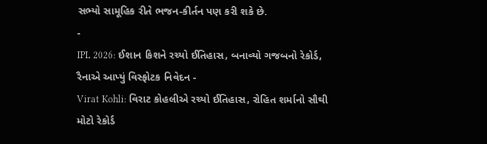સભ્યો સામૂહિક રીતે ભજન-કીર્તન પણ કરી શકે છે.
-
IPL 2026: ઈશાન કિશને રચ્યો ઈતિહાસ, બનાવ્યો ગજબનો રેકોર્ડ, રૈનાએ આપ્યું વિસ્ફોટક નિવેદન -
Virat Kohli: વિરાટ કોહલીએ રચ્યો ઈતિહાસ, રોહિત શર્માનો સૌથી મોટો રેકોર્ડ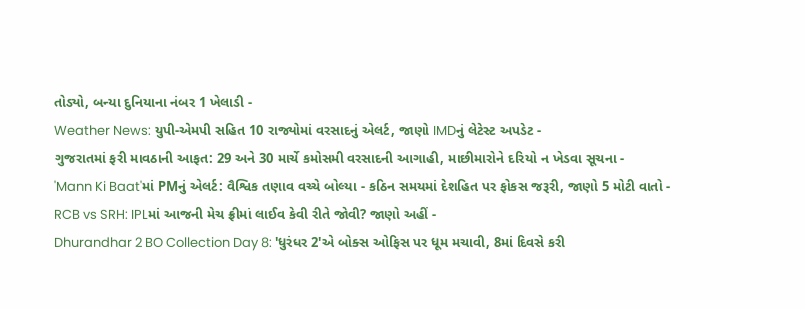તોડ્યો, બન્યા દુનિયાના નંબર 1 ખેલાડી -
Weather News: યુપી-એમપી સહિત 10 રાજ્યોમાં વરસાદનું એલર્ટ, જાણો IMDનું લેટેસ્ટ અપડેટ -
ગુજરાતમાં ફરી માવઠાની આફત: 29 અને 30 માર્ચે કમોસમી વરસાદની આગાહી, માછીમારોને દરિયો ન ખેડવા સૂચના -
'Mann Ki Baat'માં PMનું એલર્ટ: વૈશ્વિક તણાવ વચ્ચે બોલ્યા - કઠિન સમયમાં દેશહિત પર ફોકસ જરૂરી, જાણો 5 મોટી વાતો -
RCB vs SRH: IPLમાં આજની મેચ ફ્રીમાં લાઈવ કેવી રીતે જોવી? જાણો અહીં -
Dhurandhar 2 BO Collection Day 8: 'ધુરંધર 2'એ બોક્સ ઓફિસ પર ધૂમ મચાવી, 8માં દિવસે કરી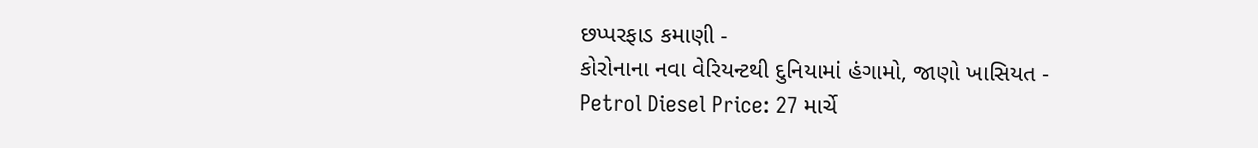છપ્પરફાડ કમાણી -
કોરોનાના નવા વેરિયન્ટથી દુનિયામાં હંગામો, જાણો ખાસિયત -
Petrol Diesel Price: 27 માર્ચે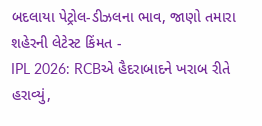બદલાયા પેટ્રોલ-ડીઝલના ભાવ, જાણો તમારા શહેરની લેટેસ્ટ કિંમત -
IPL 2026: RCBએ હૈદરાબાદને ખરાબ રીતે હરાવ્યું,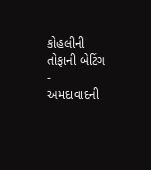કોહલીની તોફાની બેટિંગ -
અમદાવાદની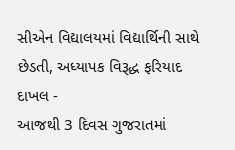સીએન વિદ્યાલયમાં વિદ્યાર્થિની સાથે છેડતી, અધ્યાપક વિરૂદ્ધ ફરિયાદ દાખલ -
આજથી 3 દિવસ ગુજરાતમાં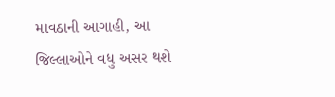માવઠાની આગાહી, આ જિલ્લાઓને વધુ અસર થશે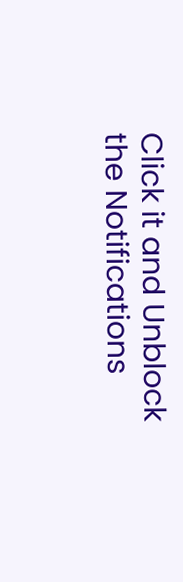Click it and Unblock the Notifications